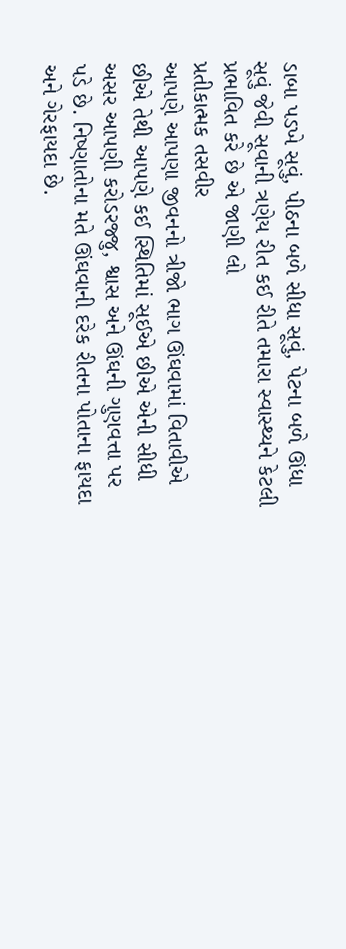ડાબા પડખે સૂવું, પીઠના બળે સીધા સૂવું, પેટના બળે ઊંધા સૂવું જેવી સૂવાની ત્રણેય રીત કઈ રીતે તમારા સ્વાસ્થ્યને કેટલી પ્રભાવિત કરે છે એ જાણી લો
પ્રતીકાત્મક તસવીર
આપણે આપણા જીવનનો ત્રીજો ભાગ ઊંઘવામાં વિતાવીએ છીએ તેથી આપણે કઈ સ્થિતિમાં સૂઈએ છીએ એની સીધી અસર આપણી કરોડરજ્જુ, શ્વાસ અને ઊંઘની ગુણવત્તા પર પડે છે. નિષ્ણાતોના મતે ઊંઘવાની દરેક રીતના પોતાના ફાયદા અને ગેરફાયદા છે.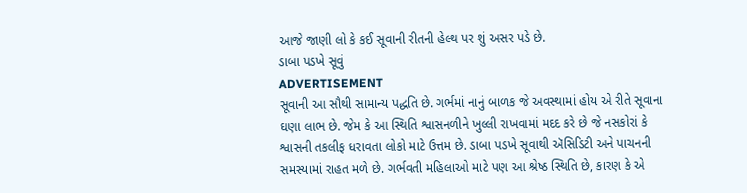આજે જાણી લો કે કઈ સૂવાની રીતની હેલ્થ પર શું અસર પડે છે.
ડાબા પડખે સૂવું
ADVERTISEMENT
સૂવાની આ સૌથી સામાન્ય પદ્ધતિ છે. ગર્ભમાં નાનું બાળક જે અવસ્થામાં હોય એ રીતે સૂવાના ઘણા લાભ છે. જેમ કે આ સ્થિતિ શ્વાસનળીને ખુલ્લી રાખવામાં મદદ કરે છે જે નસકોરાં કે શ્વાસની તકલીફ ધરાવતા લોકો માટે ઉત્તમ છે. ડાબા પડખે સૂવાથી ઍસિડિટી અને પાચનની સમસ્યામાં રાહત મળે છે. ગર્ભવતી મહિલાઓ માટે પણ આ શ્રેષ્ઠ સ્થિતિ છે, કારણ કે એ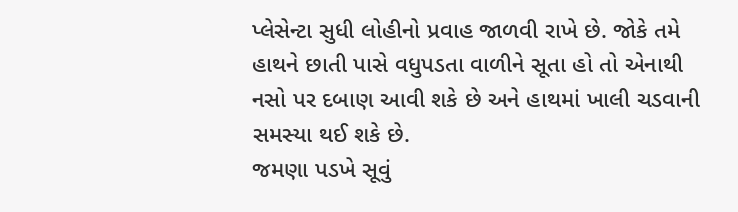પ્લેસેન્ટા સુધી લોહીનો પ્રવાહ જાળવી રાખે છે. જોકે તમે હાથને છાતી પાસે વધુપડતા વાળીને સૂતા હો તો એનાથી નસો પર દબાણ આવી શકે છે અને હાથમાં ખાલી ચડવાની સમસ્યા થઈ શકે છે.
જમણા પડખે સૂવું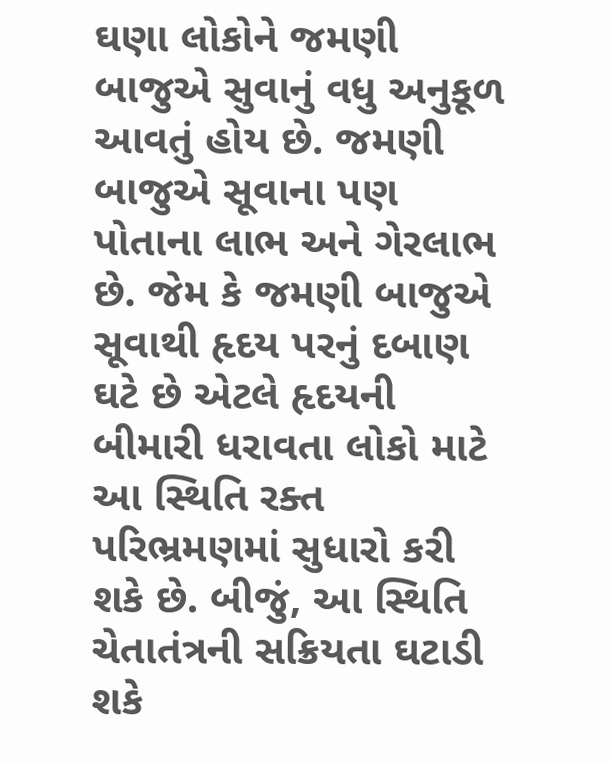ઘણા લોકોને જમણી બાજુએ સુવાનું વધુ અનુકૂળ આવતું હોય છે. જમણી બાજુએ સૂવાના પણ પોતાના લાભ અને ગેરલાભ છે. જેમ કે જમણી બાજુએ સૂવાથી હૃદય પરનું દબાણ ઘટે છે એટલે હૃદયની બીમારી ધરાવતા લોકો માટે આ સ્થિતિ રક્ત પરિભ્રમણમાં સુધારો કરી શકે છે. બીજું, આ સ્થિતિ ચેતાતંત્રની સક્રિયતા ઘટાડી શકે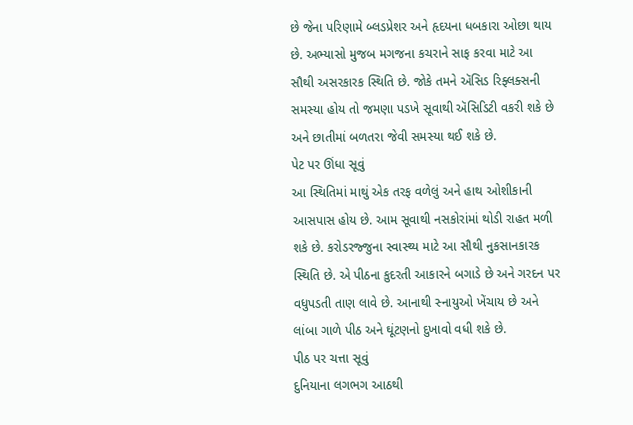છે જેના પરિણામે બ્લડપ્રેશર અને હૃદયના ધબકારા ઓછા થાય છે. અભ્યાસો મુજબ મગજના કચરાને સાફ કરવા માટે આ સૌથી અસરકારક સ્થિતિ છે. જોકે તમને ઍસિડ રિફ્લક્સની સમસ્યા હોય તો જમણા પડખે સૂવાથી ઍસિડિટી વકરી શકે છે અને છાતીમાં બળતરા જેવી સમસ્યા થઈ શકે છે.
પેટ પર ઊંધા સૂવું
આ સ્થિતિમાં માથું એક તરફ વળેલું અને હાથ ઓશીકાની આસપાસ હોય છે. આમ સૂવાથી નસકોરાંમાં થોડી રાહત મળી શકે છે. કરોડરજ્જુના સ્વાસ્થ્ય માટે આ સૌથી નુકસાનકારક સ્થિતિ છે. એ પીઠના કુદરતી આકારને બગાડે છે અને ગરદન પર વધુપડતી તાણ લાવે છે. આનાથી સ્નાયુઓ ખેંચાય છે અને લાંબા ગાળે પીઠ અને ઘૂંટણનો દુખાવો વધી શકે છે.
પીઠ પર ચત્તા સૂવું
દુનિયાના લગભગ આઠથી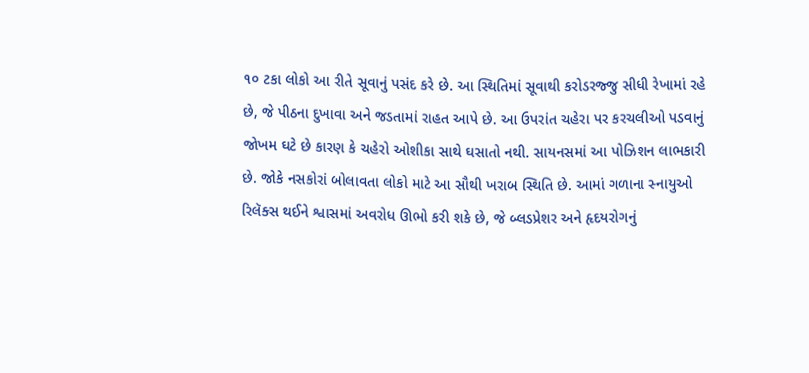૧૦ ટકા લોકો આ રીતે સૂવાનું પસંદ કરે છે. આ સ્થિતિમાં સૂવાથી કરોડરજ્જુ સીધી રેખામાં રહે છે, જે પીઠના દુખાવા અને જડતામાં રાહત આપે છે. આ ઉપરાંત ચહેરા પર કરચલીઓ પડવાનું જોખમ ઘટે છે કારણ કે ચહેરો ઓશીકા સાથે ઘસાતો નથી. સાયનસમાં આ પોઝિશન લાભકારી છે. જોકે નસકોરાં બોલાવતા લોકો માટે આ સૌથી ખરાબ સ્થિતિ છે. આમાં ગળાના સ્નાયુઓ રિલૅક્સ થઈને શ્વાસમાં અવરોધ ઊભો કરી શકે છે, જે બ્લડપ્રેશર અને હૃદયરોગનું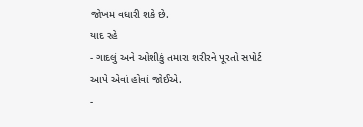જોખમ વધારી શકે છે.
યાદ રહે
- ગાદલું અને ઓશીકું તમારા શરીરને પૂરતો સપોર્ટ આપે એવાં હોવાં જોઈએ.
-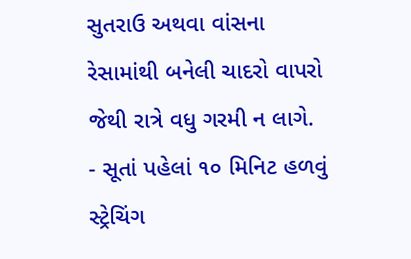સુતરાઉ અથવા વાંસના રેસામાંથી બનેલી ચાદરો વાપરો જેથી રાત્રે વધુ ગરમી ન લાગે.
- સૂતાં પહેલાં ૧૦ મિનિટ હળવું સ્ટ્રેચિંગ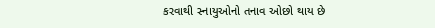કરવાથી સ્નાયુઓનો તનાવ ઓછો થાય છે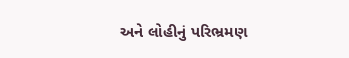અને લોહીનું પરિભ્રમણ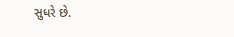સુધરે છે.